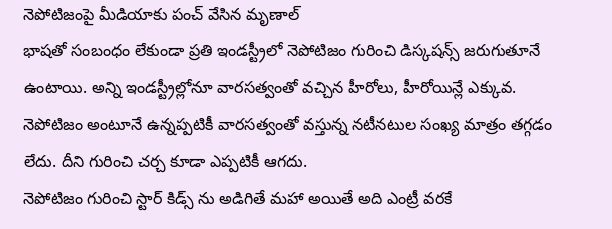నెపోటిజంపై మీడియాకు పంచ్ వేసిన మృణాల్
భాషతో సంబంధం లేకుండా ప్రతి ఇండస్ట్రీలో నెపోటిజం గురించి డిస్కషన్స్ జరుగుతూనే ఉంటాయి. అన్ని ఇండస్ట్రీల్లోనూ వారసత్వంతో వచ్చిన హీరోలు, హీరోయిన్లే ఎక్కువ. నెపోటిజం అంటూనే ఉన్నప్పటికీ వారసత్వంతో వస్తున్న నటీనటుల సంఖ్య మాత్రం తగ్గడం లేదు. దీని గురించి చర్చ కూడా ఎప్పటికీ ఆగదు.
నెపోటిజం గురించి స్టార్ కిడ్స్ ను అడిగితే మహా అయితే అది ఎంట్రీ వరకే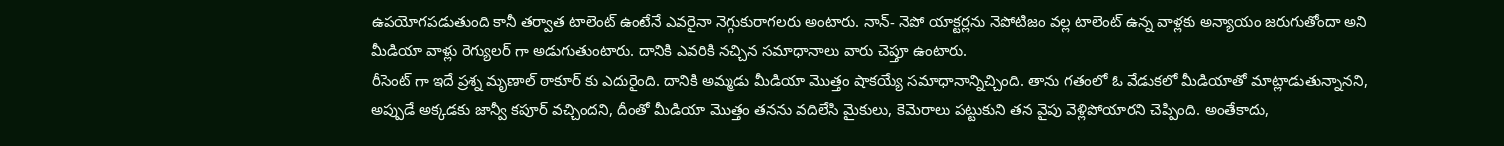ఉపయోగపడుతుంది కానీ తర్వాత టాలెంట్ ఉంటేనే ఎవరైనా నెగ్గుకురాగలరు అంటారు. నాన్- నెపో యాక్టర్లను నెపోటిజం వల్ల టాలెంట్ ఉన్న వాళ్లకు అన్యాయం జరుగుతోందా అని మీడియా వాళ్లు రెగ్యులర్ గా అడుగుతుంటారు. దానికి ఎవరికి నచ్చిన సమాధానాలు వారు చెప్తూ ఉంటారు.
రీసెంట్ గా ఇదే ప్రశ్న మృణాల్ ఠాకూర్ కు ఎదురైంది. దానికి అమ్మడు మీడియా మొత్తం షాకయ్యే సమాధానాన్నిచ్చింది. తాను గతంలో ఓ వేడుకలో మీడియాతో మాట్లాడుతున్నానని, అప్పుడే అక్కడకు జాన్వీ కపూర్ వచ్చిందని, దీంతో మీడియా మొత్తం తనను వదిలేసి మైకులు, కెమెరాలు పట్టుకుని తన వైపు వెళ్లిపోయారని చెప్పింది. అంతేకాదు,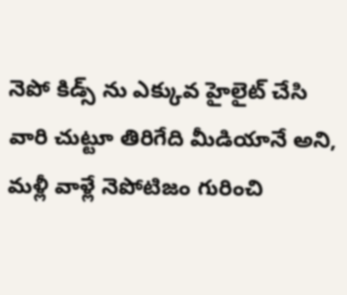నెపో కిడ్స్ ను ఎక్కువ హైలైట్ చేసి వారి చుట్టూ తిరిగేది మీడియానే అని, మళ్లీ వాళ్లే నెపోటిజం గురించి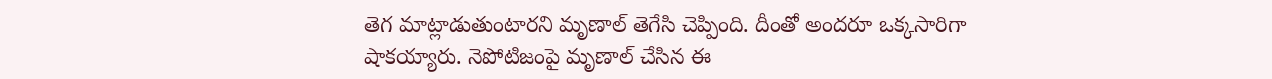తెగ మాట్లాడుతుంటారని మృణాల్ తెగేసి చెప్పింది. దీంతో అందరూ ఒక్కసారిగా షాకయ్యారు. నెపోటిజంపై మృణాల్ చేసిన ఈ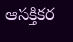ఆసక్తికర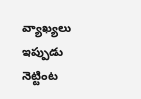వ్యాఖ్యలు ఇప్పుడు నెట్టింట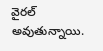వైరల్ అవుతున్నాయి.